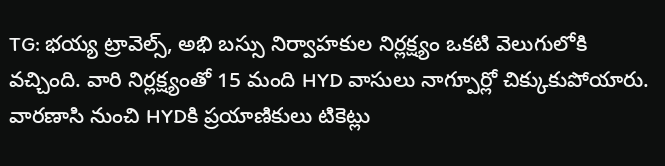TG: భయ్య ట్రావెల్స్, అభి బస్సు నిర్వాహకుల నిర్లక్ష్యం ఒకటి వెలుగులోకి వచ్చింది. వారి నిర్లక్ష్యంతో 15 మంది HYD వాసులు నాగ్పూర్లో చిక్కుకుపోయారు. వారణాసి నుంచి HYDకి ప్రయాణికులు టికెట్లు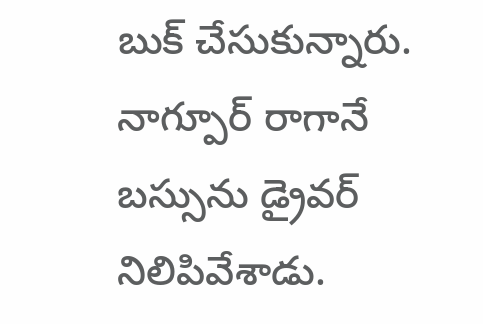బుక్ చేసుకున్నారు. నాగ్పూర్ రాగానే బస్సును డ్రైవర్ నిలిపివేశాడు.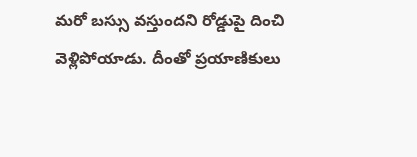మరో బస్సు వస్తుందని రోడ్డుపై దించి వెళ్లిపోయాడు. దీంతో ప్రయాణికులు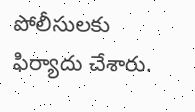పోలీసులకు ఫిర్యాదు చేశారు.